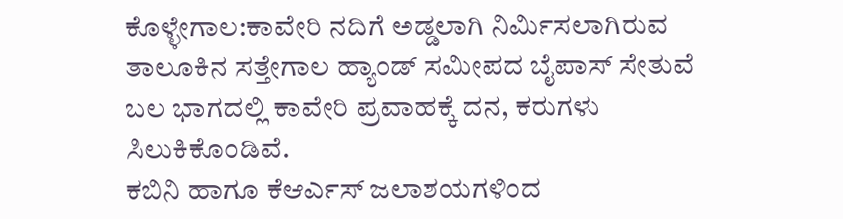ಕೊಳ್ಳೇಗಾಲ:ಕಾವೇರಿ ನದಿಗೆ ಅಡ್ಡಲಾಗಿ ನಿರ್ಮಿಸಲಾಗಿರುವ ತಾಲೂಕಿನ ಸತ್ತೇಗಾಲ ಹ್ಯಾಂಡ್ ಸಮೀಪದ ಬೈಪಾಸ್ ಸೇತುವೆ ಬಲ ಭಾಗದಲ್ಲಿ ಕಾವೇರಿ ಪ್ರವಾಹಕ್ಕೆ ದನ, ಕರುಗಳು ಸಿಲುಕಿಕೊಂಡಿವೆ.
ಕಬಿನಿ ಹಾಗೂ ಕೆಆರ್ಎಸ್ ಜಲಾಶಯಗಳಿಂದ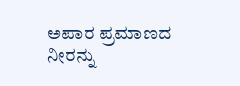ಅಪಾರ ಪ್ರಮಾಣದ ನೀರನ್ನು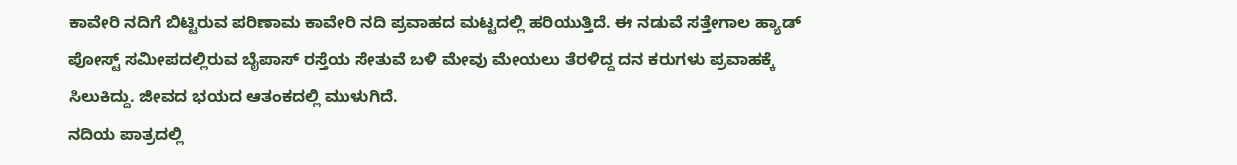ಕಾವೇರಿ‌ ನದಿಗೆ ಬಿಟ್ಟಿರುವ ಪರಿಣಾಮ ಕಾವೇರಿ ನದಿ ಪ್ರವಾಹದ ಮಟ್ಟ‌ದಲ್ಲಿ ಹರಿಯುತ್ತಿದೆ. ಈ‌ ನಡುವೆ ಸತ್ತೇಗಾಲ ಹ್ಯಾಡ್ ಪೋಸ್ಟ್‌ ಸಮೀಪದಲ್ಲಿರುವ ಬೈಪಾಸ್ ರಸ್ತೆಯ ಸೇತುವೆ ಬಳಿ ಮೇವು ಮೇಯಲು ತೆರಳಿದ್ದ ದನ ಕರುಗಳು ಪ್ರವಾಹಕ್ಕೆ ಸಿಲುಕಿದ್ದು. ಜೀವದ ಭಯದ ಆತಂಕದಲ್ಲಿ ಮುಳುಗಿದೆ.
ನದಿಯ ಪಾತ್ರದಲ್ಲಿ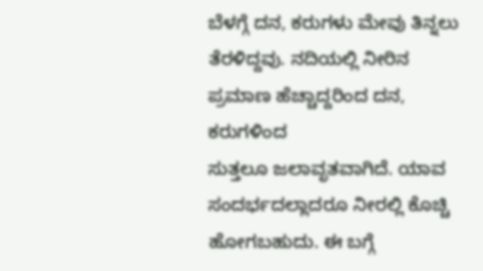ಬೆಳಗ್ಗೆ ದನ, ಕರುಗಳು ಮೇವು ತಿನ್ನಲು ತೆರಳಿದ್ದವು. ನದಿಯಲ್ಲಿ ‌ನೀರಿನ ಪ್ರಮಾಣ ಹೆಚ್ಚಾದ್ದರಿಂದ ದನ, ಕರುಗಳಿಂದ ಸುತ್ತಲೂ ‌ಜಲಾವೃತವಾಗಿದೆ. ಯಾವ ಸಂದರ್ಭದಲ್ಲಾದರೂ ನೀರಲ್ಲಿ ಕೊಚ್ಚಿ ಹೋಗಬಹುದು. ಈ ಬಗ್ಗೆ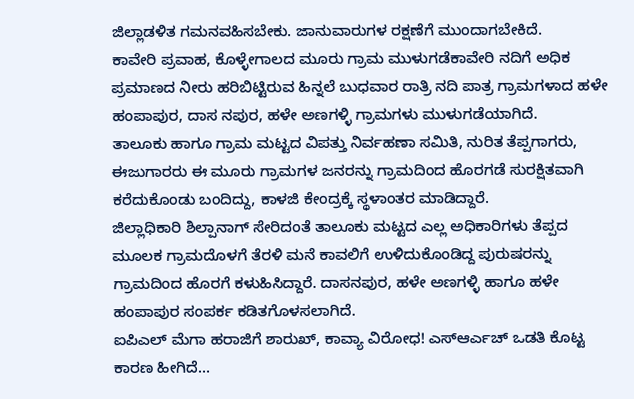ಜಿಲ್ಲಾಡಳಿತ ‌ಗಮನವಹಿಸಬೇಕು. ಜಾನುವಾರುಗಳ ರಕ್ಷಣೆಗೆ ಮುಂದಾಗಬೇಕಿದೆ.
ಕಾವೇರಿ ಪ್ರವಾಹ, ಕೊಳ್ಳೇಗಾಲದ ಮೂರು ಗ್ರಾಮ ಮುಳುಗಡೆಕಾವೇರಿ ನದಿಗೆ ಅಧಿಕ ಪ್ರಮಾಣದ ನೀರು ಹರಿಬಿಟ್ಟಿರುವ ಹಿನ್ನಲೆ ಬುಧವಾರ ರಾತ್ರಿ ನದಿ ಪಾತ್ರ ಗ್ರಾಮಗಳಾದ ಹಳೇ ಹಂಪಾಪುರ, ದಾಸ ನಪುರ, ಹಳೇ ಅಣಗಳ್ಳಿ ಗ್ರಾಮಗಳು ಮುಳುಗಡೆಯಾಗಿದೆ.
ತಾಲೂಕು ಹಾಗೂ ಗ್ರಾಮ ಮಟ್ಟದ ವಿಪತ್ತು ನಿರ್ವಹಣಾ ಸಮಿತಿ, ನುರಿತ ತೆಪ್ಪಗಾಗರು, ಈಜುಗಾರರು ಈ ಮೂರು ಗ್ರಾಮಗಳ ಜನರನ್ನು ಗ್ರಾಮದಿಂದ ಹೊರಗಡೆ ಸುರಕ್ಷಿತವಾಗಿ ಕರೆದುಕೊಂಡು ಬಂದಿದ್ದು, ಕಾಳಜಿ ಕೇಂದ್ರಕ್ಕೆ ಸ್ಥಳಾಂತರ ಮಾಡಿದ್ದಾರೆ.
ಜಿಲ್ಲಾಧಿಕಾರಿ ಶಿಲ್ಪಾನಾಗ್ ಸೇರಿದಂತೆ ತಾಲೂಕು ಮಟ್ಟದ ಎಲ್ಲ‌ ಅಧಿಕಾರಿಗಳು ತೆಪ್ಪದ ಮೂಲಕ ಗ್ರಾಮದೊಳಗೆ ತೆರಳಿ ಮನೆ ಕಾವಲಿಗೆ ಉಳಿದುಕೊಂಡಿದ್ದ ಪುರುಷರನ್ನು ಗ್ರಾಮದಿಂದ ಹೊರಗೆ ಕಳುಹಿಸಿದ್ದಾರೆ. ದಾಸನಪುರ, ಹಳೇ ಅಣಗಳ್ಳಿ ಹಾಗೂ ಹಳೇ ಹಂಪಾಪುರ ಸಂಪರ್ಕ ಕಡಿತಗೊಳಸಲಾಗಿದೆ.
ಐಪಿಎಲ್ ಮೆಗಾ ಹರಾಜಿಗೆ ಶಾರುಖ್, ಕಾವ್ಯಾ ವಿರೋಧ! ಎಸ್ಆರ್ಎಚ್ ಒಡತಿ ಕೊಟ್ಟ ಕಾರಣ ಹೀಗಿದೆ…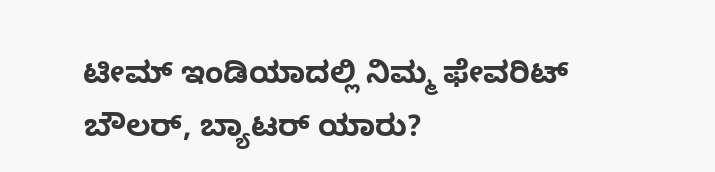ಟೀಮ್ ಇಂಡಿಯಾದಲ್ಲಿ ನಿಮ್ಮ ಫೇವರಿಟ್ ಬೌಲರ್, ಬ್ಯಾಟರ್ ಯಾರು?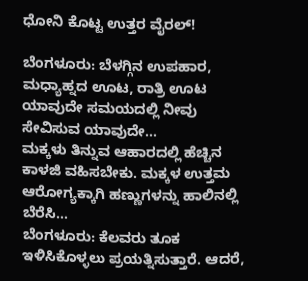ಧೋನಿ ಕೊಟ್ಟ ಉತ್ತರ ವೈರಲ್!

ಬೆಂಗಳೂರು: ಬೆಳಗ್ಗಿನ ಉಪಹಾರ, ಮಧ್ಯಾಹ್ನದ ಊಟ, ರಾತ್ರಿ ಊಟ ಯಾವುದೇ ಸಮಯದಲ್ಲಿ ನೀವು ಸೇವಿಸುವ ಯಾವುದೇ…
ಮಕ್ಕಳು ತಿನ್ನುವ ಆಹಾರದಲ್ಲಿ ಹೆಚ್ಚಿನ ಕಾಳಜಿ ವಹಿಸಬೇಕು. ಮಕ್ಕಳ ಉತ್ತಮ ಆರೋಗ್ಯಕ್ಕಾಗಿ ಹಣ್ಣುಗಳನ್ನು ಹಾಲಿನಲ್ಲಿ ಬೆರೆಸಿ…
ಬೆಂಗಳೂರು: ಕೆಲವರು ತೂಕ ಇಳಿಸಿಕೊಳ್ಳಲು ಪ್ರಯತ್ನಿಸುತ್ತಾರೆ. ಆದರೆ,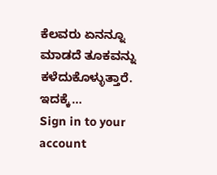ಕೆಲವರು ಏನನ್ನೂ ಮಾಡದೆ ತೂಕವನ್ನು ಕಳೆದುಕೊಳ್ಳುತ್ತಾರೆ. ಇದಕ್ಕೆ…
Sign in to your account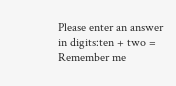Please enter an answer in digits:ten + two =
Remember me